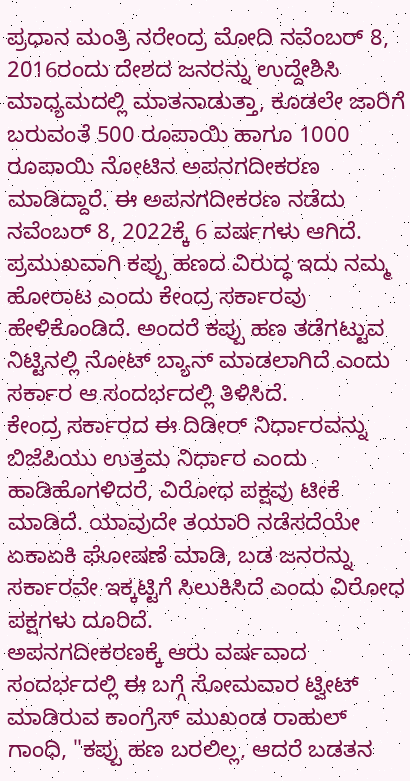ಪ್ರಧಾನ ಮಂತ್ರಿ ನರೇಂದ್ರ ಮೋದಿ ನವೆಂಬರ್ 8, 2016ರಂದು ದೇಶದ ಜನರನ್ನು ಉದ್ದೇಶಿಸಿ ಮಾಧ್ಯಮದಲ್ಲಿ ಮಾತನಾಡುತ್ತಾ, ಕೂಡಲೇ ಜಾರಿಗೆ ಬರುವಂತೆ 500 ರೂಪಾಯಿ ಹಾಗೂ 1000 ರೂಪಾಯಿ ನೋಟಿನ ಅಪನಗದೀಕರಣ ಮಾಡಿದ್ದಾರೆ. ಈ ಅಪನಗದೀಕರಣ ನಡೆದು ನವೆಂಬರ್ 8, 2022ಕ್ಕೆ 6 ವರ್ಷಗಳು ಆಗಿದೆ. ಪ್ರಮುಖವಾಗಿ ಕಪ್ಪು ಹಣದ ವಿರುದ್ಧ ಇದು ನಮ್ಮ ಹೋರಾಟ ಎಂದು ಕೇಂದ್ರ ಸರ್ಕಾರವು ಹೇಳಿಕೊಂಡಿದೆ. ಅಂದರೆ ಕಪ್ಪು ಹಣ ತಡೆಗಟ್ಟುವ ನಿಟ್ಟಿನಲ್ಲಿ ನೋಟ್ ಬ್ಯಾನ್ ಮಾಡಲಾಗಿದೆ ಎಂದು ಸರ್ಕಾರ ಆ ಸಂದರ್ಭದಲ್ಲಿ ತಿಳಿಸಿದೆ.
ಕೇಂದ್ರ ಸರ್ಕಾರದ ಈ ದಿಡೀರ್ ನಿರ್ಧಾರವನ್ನು ಬಿಜೆಪಿಯು ಉತ್ತಮ ನಿರ್ಧಾರ ಎಂದು ಹಾಡಿಹೊಗಳಿದರೆ, ವಿರೋಧ ಪಕ್ಷವು ಟೀಕೆ ಮಾಡಿದೆ. ಯಾವುದೇ ತಯಾರಿ ನಡೆಸದೆಯೇ ಏಕಾಏಕಿ ಘೋಷಣೆ ಮಾಡಿ, ಬಡ ಜನರನ್ನು ಸರ್ಕಾರವೇ ಇಕ್ಕಟ್ಟಿಗೆ ಸಿಲುಕಿಸಿದೆ ಎಂದು ವಿರೋಧ ಪಕ್ಷಗಳು ದೂರಿದೆ.
ಅಪನಗದೀಕರಣಕ್ಕೆ ಆರು ವರ್ಷವಾದ ಸಂದರ್ಭದಲ್ಲಿ ಈ ಬಗ್ಗೆ ಸೋಮವಾರ ಟ್ವೀಟ್ ಮಾಡಿರುವ ಕಾಂಗ್ರೆಸ್ ಮುಖಂಡ ರಾಹುಲ್ ಗಾಂಧಿ, "ಕಪ್ಪು ಹಣ ಬರಲಿಲ್ಲ, ಆದರೆ ಬಡತನ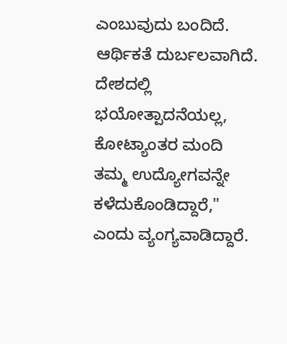ಎಂಬುವುದು ಬಂದಿದೆ. ಆರ್ಥಿಕತೆ ದುರ್ಬಲವಾಗಿದೆ. ದೇಶದಲ್ಲಿ ಭಯೋತ್ಪಾದನೆಯಲ್ಲ, ಕೋಟ್ಯಾಂತರ ಮಂದಿ ತಮ್ಮ ಉದ್ಯೋಗವನ್ನೇ ಕಳೆದುಕೊಂಡಿದ್ದಾರೆ," ಎಂದು ವ್ಯಂಗ್ಯವಾಡಿದ್ದಾರೆ.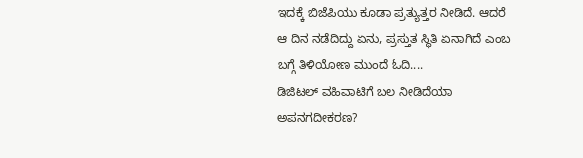ಇದಕ್ಕೆ ಬಿಜೆಪಿಯು ಕೂಡಾ ಪ್ರತ್ಯುತ್ತರ ನೀಡಿದೆ. ಆದರೆ ಆ ದಿನ ನಡೆದಿದ್ದು ಏನು, ಪ್ರಸ್ತುತ ಸ್ಥಿತಿ ಏನಾಗಿದೆ ಎಂಬ ಬಗ್ಗೆ ತಿಳಿಯೋಣ ಮುಂದೆ ಓದಿ....
ಡಿಜಿಟಲ್ ವಹಿವಾಟಿಗೆ ಬಲ ನೀಡಿದೆಯಾ ಅಪನಗದೀಕರಣ?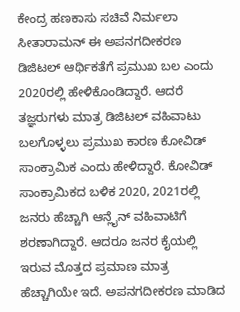ಕೇಂದ್ರ ಹಣಕಾಸು ಸಚಿವೆ ನಿರ್ಮಲಾ ಸೀತಾರಾಮನ್ ಈ ಅಪನಗದೀಕರಣ ಡಿಜಿಟಲ್ ಆರ್ಥಿಕತೆಗೆ ಪ್ರಮುಖ ಬಲ ಎಂದು 2020ರಲ್ಲಿ ಹೇಳಿಕೊಂಡಿದ್ದಾರೆ. ಆದರೆ ತಜ್ಞರುಗಳು ಮಾತ್ರ ಡಿಜಿಟಲ್ ವಹಿವಾಟು ಬಲಗೊಳ್ಳಲು ಪ್ರಮುಖ ಕಾರಣ ಕೋವಿಡ್ ಸಾಂಕ್ರಾಮಿಕ ಎಂದು ಹೇಳಿದ್ದಾರೆ. ಕೋವಿಡ್ ಸಾಂಕ್ರಾಮಿಕದ ಬಳಿಕ 2020, 2021ರಲ್ಲಿ ಜನರು ಹೆಚ್ಚಾಗಿ ಆನ್ಲೈನ್ ವಹಿವಾಟಿಗೆ ಶರಣಾಗಿದ್ದಾರೆ. ಆದರೂ ಜನರ ಕೈಯಲ್ಲಿ ಇರುವ ಮೊತ್ತದ ಪ್ರಮಾಣ ಮಾತ್ರ ಹೆಚ್ಚಾಗಿಯೇ ಇದೆ. ಅಪನಗದೀಕರಣ ಮಾಡಿದ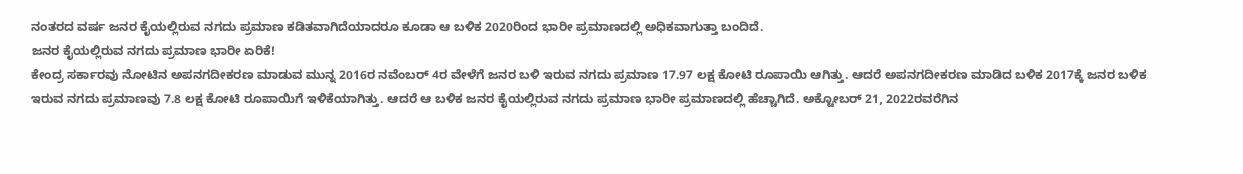ನಂತರದ ವರ್ಷ ಜನರ ಕೈಯಲ್ಲಿರುವ ನಗದು ಪ್ರಮಾಣ ಕಡಿತವಾಗಿದೆಯಾದರೂ ಕೂಡಾ ಆ ಬಳಿಕ 2020ರಿಂದ ಭಾರೀ ಪ್ರಮಾಣದಲ್ಲಿ ಅಧಿಕವಾಗುತ್ತಾ ಬಂದಿದೆ.
ಜನರ ಕೈಯಲ್ಲಿರುವ ನಗದು ಪ್ರಮಾಣ ಭಾರೀ ಏರಿಕೆ!
ಕೇಂದ್ರ ಸರ್ಕಾರವು ನೋಟಿನ ಅಪನಗದೀಕರಣ ಮಾಡುವ ಮುನ್ನ 2016ರ ನವೆಂಬರ್ 4ರ ವೇಳೆಗೆ ಜನರ ಬಳಿ ಇರುವ ನಗದು ಪ್ರಮಾಣ 17.97 ಲಕ್ಷ ಕೋಟಿ ರೂಪಾಯಿ ಆಗಿತ್ತು. ಆದರೆ ಅಪನಗದೀಕರಣ ಮಾಡಿದ ಬಳಿಕ 2017ಕ್ಕೆ ಜನರ ಬಳಿಕ ಇರುವ ನಗದು ಪ್ರಮಾಣವು 7.8 ಲಕ್ಷ ಕೋಟಿ ರೂಪಾಯಿಗೆ ಇಳಿಕೆಯಾಗಿತ್ತು. ಆದರೆ ಆ ಬಳಿಕ ಜನರ ಕೈಯಲ್ಲಿರುವ ನಗದು ಪ್ರಮಾಣ ಭಾರೀ ಪ್ರಮಾಣದಲ್ಲಿ ಹೆಚ್ಚಾಗಿದೆ. ಅಕ್ಟೋಬರ್ 21, 2022ರವರೆಗಿನ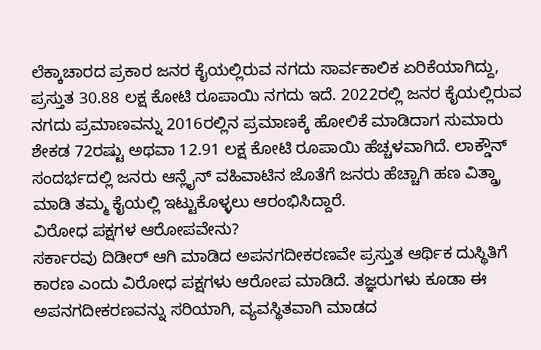ಲೆಕ್ಕಾಚಾರದ ಪ್ರಕಾರ ಜನರ ಕೈಯಲ್ಲಿರುವ ನಗದು ಸಾರ್ವಕಾಲಿಕ ಏರಿಕೆಯಾಗಿದ್ದು, ಪ್ರಸ್ತುತ 30.88 ಲಕ್ಷ ಕೋಟಿ ರೂಪಾಯಿ ನಗದು ಇದೆ. 2022ರಲ್ಲಿ ಜನರ ಕೈಯಲ್ಲಿರುವ ನಗದು ಪ್ರಮಾಣವನ್ನು 2016ರಲ್ಲಿನ ಪ್ರಮಾಣಕ್ಕೆ ಹೋಲಿಕೆ ಮಾಡಿದಾಗ ಸುಮಾರು ಶೇಕಡ 72ರಷ್ಟು ಅಥವಾ 12.91 ಲಕ್ಷ ಕೋಟಿ ರೂಪಾಯಿ ಹೆಚ್ಚಳವಾಗಿದೆ. ಲಾಕ್ಡೌನ್ ಸಂದರ್ಭದಲ್ಲಿ ಜನರು ಆನ್ಲೈನ್ ವಹಿವಾಟಿನ ಜೊತೆಗೆ ಜನರು ಹೆಚ್ಚಾಗಿ ಹಣ ವಿತ್ಡ್ರಾ ಮಾಡಿ ತಮ್ಮ ಕೈಯಲ್ಲಿ ಇಟ್ಟುಕೊಳ್ಳಲು ಆರಂಭಿಸಿದ್ದಾರೆ.
ವಿರೋಧ ಪಕ್ಷಗಳ ಆರೋಪವೇನು?
ಸರ್ಕಾರವು ದಿಡೀರ್ ಆಗಿ ಮಾಡಿದ ಅಪನಗದೀಕರಣವೇ ಪ್ರಸ್ತುತ ಆರ್ಥಿಕ ದುಸ್ಥಿತಿಗೆ ಕಾರಣ ಎಂದು ವಿರೋಧ ಪಕ್ಷಗಳು ಆರೋಪ ಮಾಡಿದೆ. ತಜ್ಞರುಗಳು ಕೂಡಾ ಈ ಅಪನಗದೀಕರಣವನ್ನು ಸರಿಯಾಗಿ, ವ್ಯವಸ್ಥಿತವಾಗಿ ಮಾಡದ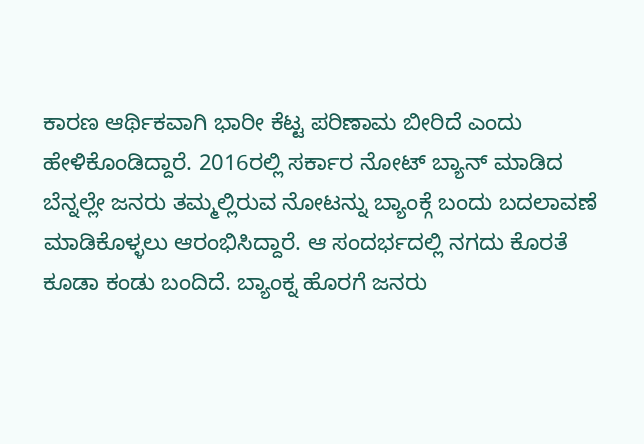ಕಾರಣ ಆರ್ಥಿಕವಾಗಿ ಭಾರೀ ಕೆಟ್ಟ ಪರಿಣಾಮ ಬೀರಿದೆ ಎಂದು ಹೇಳಿಕೊಂಡಿದ್ದಾರೆ. 2016ರಲ್ಲಿ ಸರ್ಕಾರ ನೋಟ್ ಬ್ಯಾನ್ ಮಾಡಿದ ಬೆನ್ನಲ್ಲೇ ಜನರು ತಮ್ಮಲ್ಲಿರುವ ನೋಟನ್ನು ಬ್ಯಾಂಕ್ಗೆ ಬಂದು ಬದಲಾವಣೆ ಮಾಡಿಕೊಳ್ಳಲು ಆರಂಭಿಸಿದ್ದಾರೆ. ಆ ಸಂದರ್ಭದಲ್ಲಿ ನಗದು ಕೊರತೆ ಕೂಡಾ ಕಂಡು ಬಂದಿದೆ. ಬ್ಯಾಂಕ್ನ ಹೊರಗೆ ಜನರು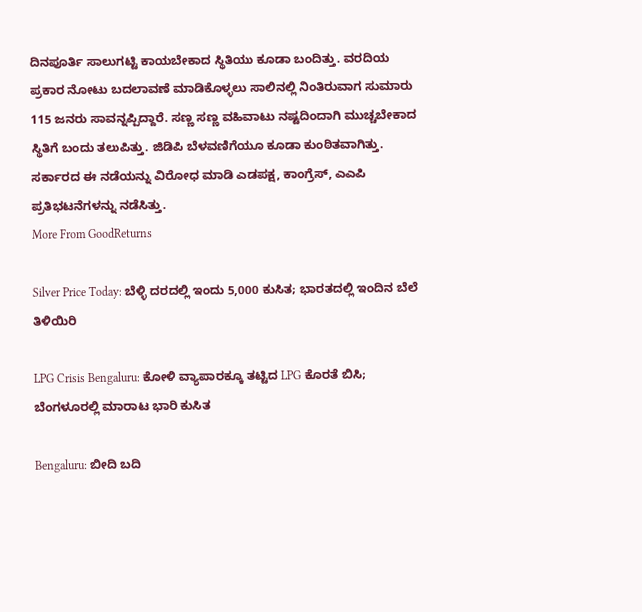ದಿನಪೂರ್ತಿ ಸಾಲುಗಟ್ಟಿ ಕಾಯಬೇಕಾದ ಸ್ಥಿತಿಯು ಕೂಡಾ ಬಂದಿತ್ತು. ವರದಿಯ ಪ್ರಕಾರ ನೋಟು ಬದಲಾವಣೆ ಮಾಡಿಕೊಳ್ಳಲು ಸಾಲಿನಲ್ಲಿ ನಿಂತಿರುವಾಗ ಸುಮಾರು 115 ಜನರು ಸಾವನ್ನಪ್ಪಿದ್ದಾರೆ. ಸಣ್ಣ ಸಣ್ಣ ವಹಿವಾಟು ನಷ್ಟದಿಂದಾಗಿ ಮುಚ್ಚಬೇಕಾದ ಸ್ಥಿತಿಗೆ ಬಂದು ತಲುಪಿತ್ತು. ಜಿಡಿಪಿ ಬೆಳವಣಿಗೆಯೂ ಕೂಡಾ ಕುಂಠಿತವಾಗಿತ್ತು. ಸರ್ಕಾರದ ಈ ನಡೆಯನ್ನು ವಿರೋಧ ಮಾಡಿ ಎಡಪಕ್ಷ, ಕಾಂಗ್ರೆಸ್, ಎಎಪಿ ಪ್ರತಿಭಟನೆಗಳನ್ನು ನಡೆಸಿತ್ತು.
More From GoodReturns

Silver Price Today: ಬೆಳ್ಳಿ ದರದಲ್ಲಿ ಇಂದು 5,000 ಕುಸಿತ; ಭಾರತದಲ್ಲಿ ಇಂದಿನ ಬೆಲೆ ತಿಳಿಯಿರಿ

LPG Crisis Bengaluru: ಕೋಳಿ ವ್ಯಾಪಾರಕ್ಕೂ ತಟ್ಟಿದ LPG ಕೊರತೆ ಬಿಸಿ; ಬೆಂಗಳೂರಲ್ಲಿ ಮಾರಾಟ ಭಾರಿ ಕುಸಿತ

Bengaluru: ಬೀದಿ ಬದಿ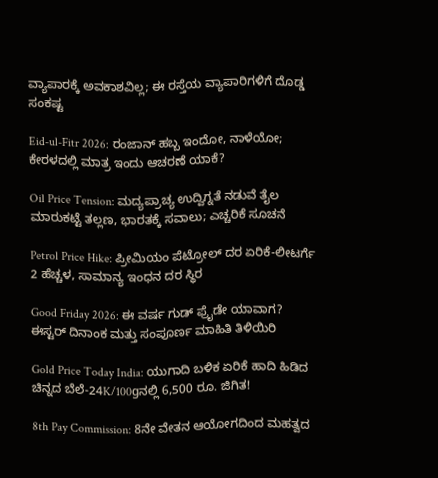ವ್ಯಾಪಾರಕ್ಕೆ ಅವಕಾಶವಿಲ್ಲ; ಈ ರಸ್ತೆಯ ವ್ಯಾಪಾರಿಗಳಿಗೆ ದೊಡ್ಡ ಸಂಕಷ್ಟ

Eid-ul-Fitr 2026: ರಂಜಾನ್ ಹಬ್ಬ ಇಂದೋ, ನಾಳೆಯೋ; ಕೇರಳದಲ್ಲಿ ಮಾತ್ರ ಇಂದು ಆಚರಣೆ ಯಾಕೆ?

Oil Price Tension: ಮದ್ಯಪ್ರಾಚ್ಯ ಉದ್ವಿಗ್ನತೆ ನಡುವೆ ತೈಲ ಮಾರುಕಟ್ಟೆ ತಲ್ಲಣ, ಭಾರತಕ್ಕೆ ಸವಾಲು; ಎಚ್ಚರಿಕೆ ಸೂಚನೆ

Petrol Price Hike: ಪ್ರೀಮಿಯಂ ಪೆಟ್ರೋಲ್ ದರ ಏರಿಕೆ-ಲೀಟರ್ಗೆ 2 ಹೆಚ್ಚಳ, ಸಾಮಾನ್ಯ ಇಂಧನ ದರ ಸ್ಥಿರ

Good Friday 2026: ಈ ವರ್ಷ ಗುಡ್ ಫ್ರೈಡೇ ಯಾವಾಗ? ಈಸ್ಟರ್ ದಿನಾಂಕ ಮತ್ತು ಸಂಪೂರ್ಣ ಮಾಹಿತಿ ತಿಳಿಯಿರಿ

Gold Price Today India: ಯುಗಾದಿ ಬಳಿಕ ಏರಿಕೆ ಹಾದಿ ಹಿಡಿದ ಚಿನ್ನದ ಬೆಲೆ-24K/100gನಲ್ಲಿ 6,500 ರೂ. ಜಿಗಿತ!

8th Pay Commission: 8ನೇ ವೇತನ ಆಯೋಗದಿಂದ ಮಹತ್ವದ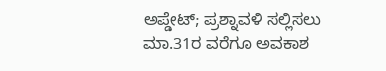ಅಪ್ಡೇಟ್; ಪ್ರಶ್ನಾವಳಿ ಸಲ್ಲಿಸಲು ಮಾ.31ರ ವರೆಗೂ ಅವಕಾಶ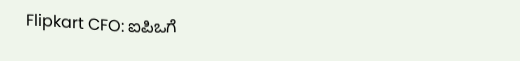Flipkart CFO: ಐಪಿಒಗೆ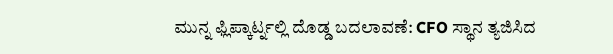ಮುನ್ನ ಫ್ಲಿಪ್ಕಾರ್ಟ್ನಲ್ಲಿ ದೊಡ್ಡ ಬದಲಾವಣೆ: CFO ಸ್ಥಾನ ತ್ಯಜಿಸಿದ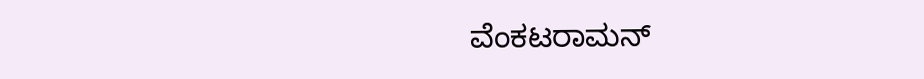ವೆಂಕಟರಾಮನ್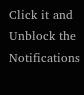Click it and Unblock the Notifications